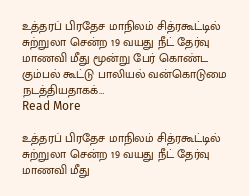உத்தரப் பிரதேச மாநிலம் சித்ரகூட்டில் சுற்றுலா சென்ற 19 வயது நீட் தேர்வு மாணவி மீது மூன்று பேர் கொண்ட கும்பல் கூட்டு பாலியல் வன்கொடுமை நடத்தியதாகக்…
Read More

உத்தரப் பிரதேச மாநிலம் சித்ரகூட்டில் சுற்றுலா சென்ற 19 வயது நீட் தேர்வு மாணவி மீது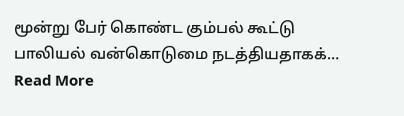மூன்று பேர் கொண்ட கும்பல் கூட்டு பாலியல் வன்கொடுமை நடத்தியதாகக்…
Read More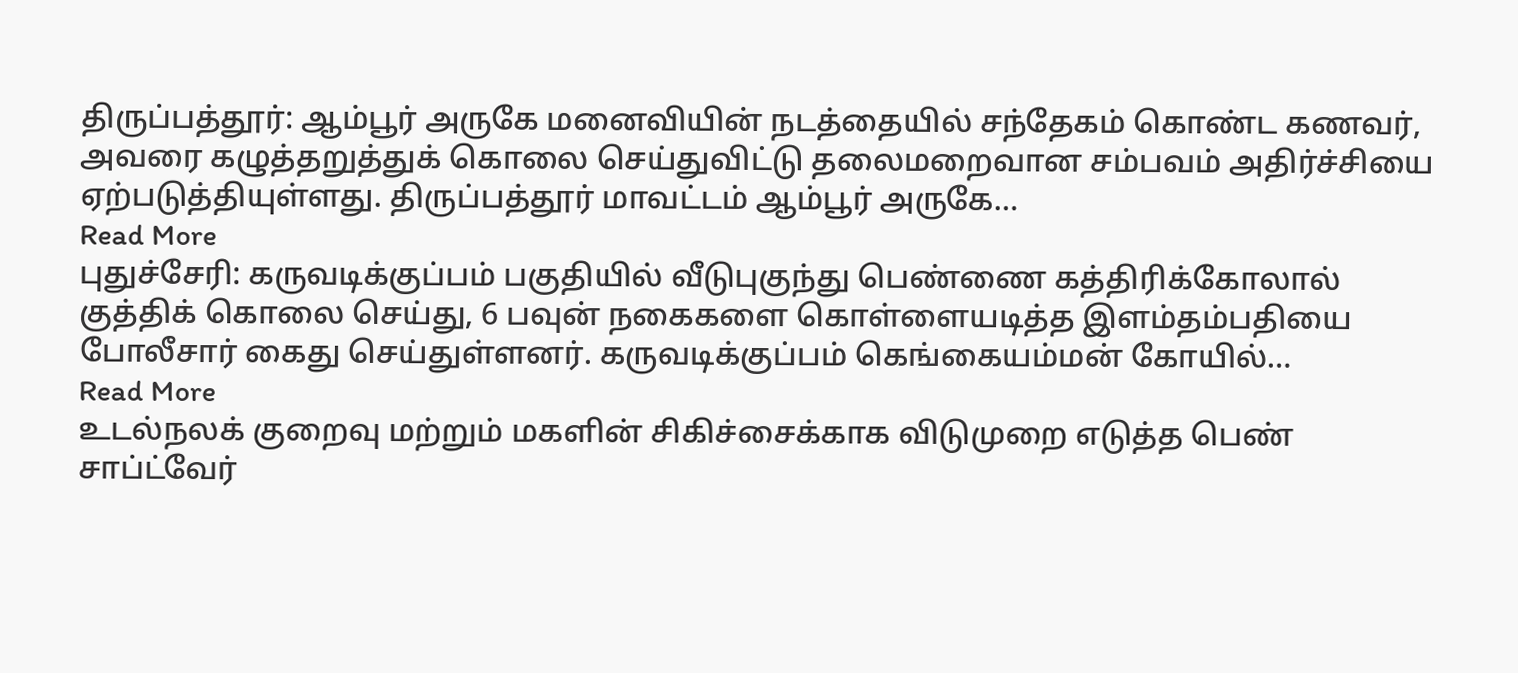திருப்பத்தூர்: ஆம்பூர் அருகே மனைவியின் நடத்தையில் சந்தேகம் கொண்ட கணவர், அவரை கழுத்தறுத்துக் கொலை செய்துவிட்டு தலைமறைவான சம்பவம் அதிர்ச்சியை ஏற்படுத்தியுள்ளது. திருப்பத்தூர் மாவட்டம் ஆம்பூர் அருகே…
Read More
புதுச்சேரி: கருவடிக்குப்பம் பகுதியில் வீடுபுகுந்து பெண்ணை கத்திரிக்கோலால் குத்திக் கொலை செய்து, 6 பவுன் நகைகளை கொள்ளையடித்த இளம்தம்பதியை போலீசார் கைது செய்துள்ளனர். கருவடிக்குப்பம் கெங்கையம்மன் கோயில்…
Read More
உடல்நலக் குறைவு மற்றும் மகளின் சிகிச்சைக்காக விடுமுறை எடுத்த பெண் சாப்ட்வேர்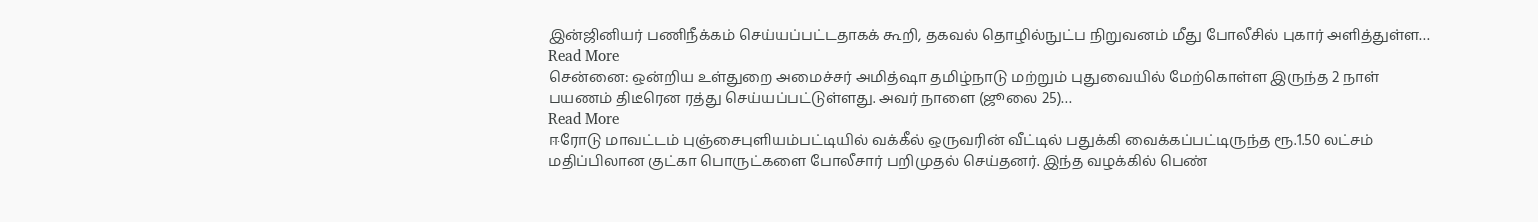இன்ஜினியர் பணிநீக்கம் செய்யப்பட்டதாகக் கூறி, தகவல் தொழில்நுட்ப நிறுவனம் மீது போலீசில் புகார் அளித்துள்ள…
Read More
சென்னை: ஒன்றிய உள்துறை அமைச்சர் அமித்ஷா தமிழ்நாடு மற்றும் புதுவையில் மேற்கொள்ள இருந்த 2 நாள் பயணம் திடீரென ரத்து செய்யப்பட்டுள்ளது. அவர் நாளை (ஜூலை 25)…
Read More
ஈரோடு மாவட்டம் புஞ்சைபுளியம்பட்டியில் வக்கீல் ஒருவரின் வீட்டில் பதுக்கி வைக்கப்பட்டிருந்த ரூ.1.50 லட்சம் மதிப்பிலான குட்கா பொருட்களை போலீசார் பறிமுதல் செய்தனர். இந்த வழக்கில் பெண்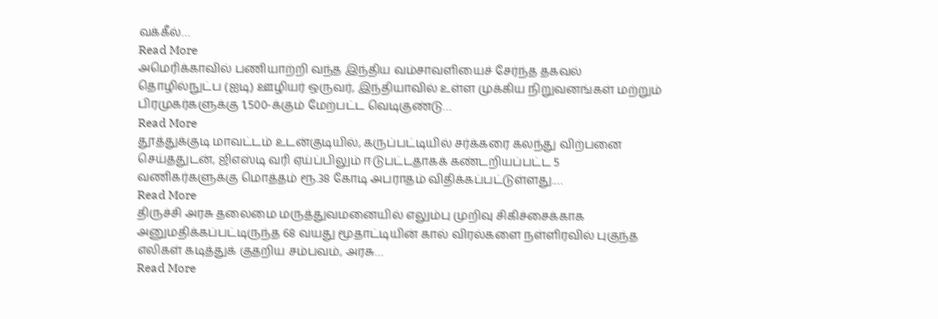வக்கீல்…
Read More
அமெரிக்காவில் பணியாற்றி வந்த இந்திய வம்சாவளியைச் சேர்ந்த தகவல் தொழில்நுட்ப (ஐடி) ஊழியர் ஒருவர், இந்தியாவில் உள்ள முக்கிய நிறுவனங்கள் மற்றும் பிரமுகர்களுக்கு 1,500-க்கும் மேற்பட்ட வெடிகுண்டு…
Read More
தூத்துக்குடி மாவட்டம் உடன்குடியில், கருப்பட்டியில் சர்க்கரை கலந்து விற்பனை செய்ததுடன், ஜிஎஸ்டி வரி ஏய்ப்பிலும் ஈடுபட்டதாகக் கண்டறியப்பட்ட 5 வணிகர்களுக்கு மொத்தம் ரூ.38 கோடி அபராதம் விதிக்கப்பட்டுள்ளது.…
Read More
திருச்சி அரசு தலைமை மருத்துவமனையில் எலும்பு முறிவு சிகிச்சைக்காக அனுமதிக்கப்பட்டிருந்த 68 வயது மூதாட்டியின் கால் விரல்களை நள்ளிரவில் புகுந்த எலிகள் கடித்துக் குதறிய சம்பவம், அரசு…
Read More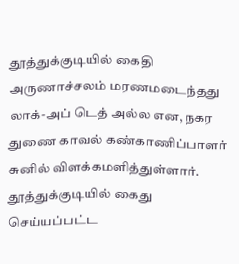தூத்துக்குடியில் கைதி அருணாச்சலம் மரணமடைந்தது லாக்-அப் டெத் அல்ல என, நகர துணை காவல் கண்காணிப்பாளர் சுனில் விளக்கமளித்துள்ளார். தூத்துக்குடியில் கைது செய்யப்பட்ட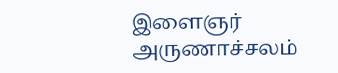இளைஞர் அருணாச்சலம்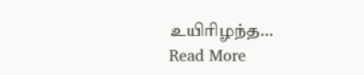உயிரிழந்த…
Read More